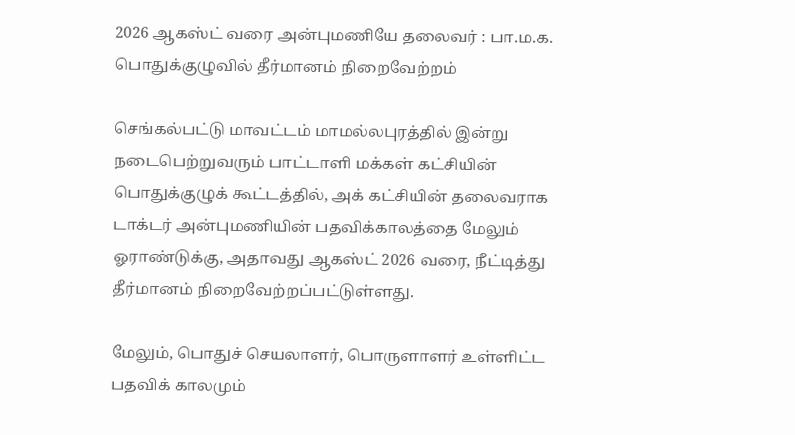2026 ஆகஸ்ட் வரை அன்புமணியே தலைவர் : பா.ம.க. பொதுக்குழுவில் தீர்மானம் நிறைவேற்றம்

செங்கல்பட்டு மாவட்டம் மாமல்லபுரத்தில் இன்று நடைபெற்றுவரும் பாட்டாளி மக்கள் கட்சியின் பொதுக்குழுக் கூட்டத்தில், அக் கட்சியின் தலைவராக டாக்டர் அன்புமணியின் பதவிக்காலத்தை மேலும் ஓராண்டுக்கு, அதாவது ஆகஸ்ட் 2026 வரை, நீட்டித்து தீர்மானம் நிறைவேற்றப்பட்டுள்ளது.

மேலும், பொதுச் செயலாளர், பொருளாளர் உள்ளிட்ட பதவிக் காலமும்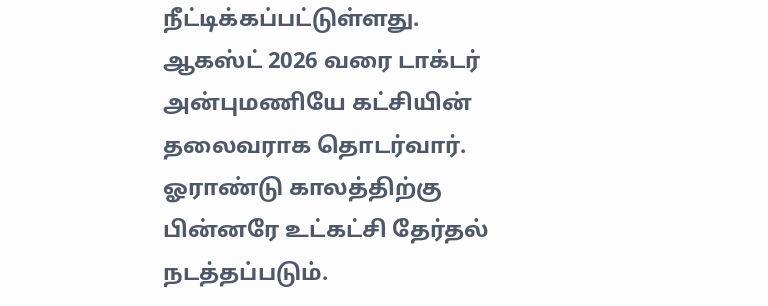நீட்டிக்கப்பட்டுள்ளது.
ஆகஸ்ட் 2026 வரை டாக்டர் அன்புமணியே கட்சியின் தலைவராக தொடர்வார். ஓராண்டு காலத்திற்கு பின்னரே உட்கட்சி தேர்தல் நடத்தப்படும்.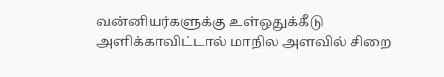வன்னியர்களுக்கு உள்ஒதுக்கீடு அளிக்காவிட்டால் மாநில அளவில் சிறை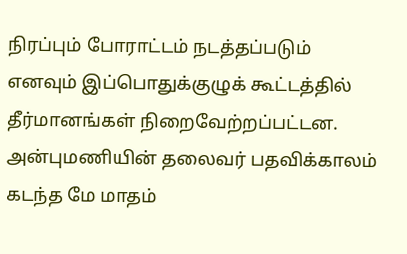நிரப்பும் போராட்டம் நடத்தப்படும் எனவும் இப்பொதுக்குழுக் கூட்டத்தில் தீர்மானங்கள் நிறைவேற்றப்பட்டன.
அன்புமணியின் தலைவர் பதவிக்காலம் கடந்த மே மாதம்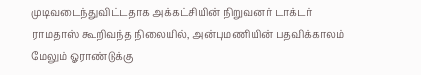முடிவடைந்துவிட்டதாக அக்கட்சியின் நிறுவனர் டாக்டர் ராமதாஸ் கூறிவந்த நிலையில், அன்புமணியின் பதவிக்காலம் மேலும் ஓராண்டுக்கு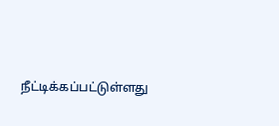நீட்டிக்கப்பட்டுள்ளது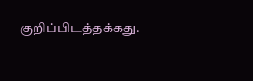குறிப்பிடத்தக்கது.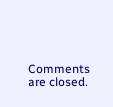Comments are closed.